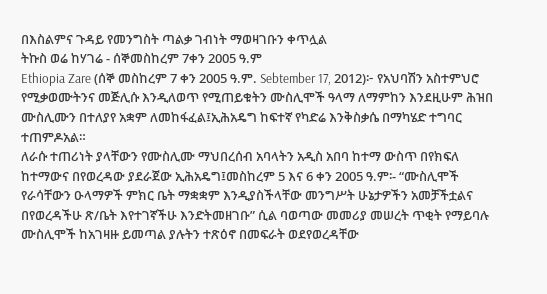በእስልምና ጉዳይ የመንግስት ጣልቃ ገብነት ማወዛገቡን ቀጥሏል
ትኩስ ወሬ ከሃገሬ - ሰኞመስከረም 7ቀን 2005 ዓ.ም
Ethiopia Zare (ሰኞ መስከረም 7 ቀን 2005 ዓ.ም. Sebtember 17, 2012)፦ የአህባሽን አስተምህሮ የሚቃወሙትንና መጅሊሱ እንዲለወጥ የሚጠይቁትን ሙስሊሞች ዓላማ ለማምከን እንደዚሁም ሕዝበ ሙስሊሙን በተለያየ አቋም ለመከፋፈል፤ኢሕአዴግ ከፍተኛ የካድሬ እንቅስቃሴ በማካሄድ ተግባር ተጠምዶአል።
ለራሱ ተጠሪነት ያላቸውን የሙስሊሙ ማህበረሰብ አባላትን አዲስ አበባ ከተማ ውስጥ በየክፍለ ከተማውና በየወረዳው ያደራጀው ኢሕአዴግ፤መስከረም 5 እና 6 ቀን 2005 ዓ.ም፡- “ሙስሊሞች የራሳቸውን ዑላማዎች ምክር ቤት ማቋቋም እንዲያስችላቸው መንግሥት ሁኔታዎችን አመቻችቷልና በየወረዳችሁ ጽ/ቤት እየተገኛችሁ እንድትመዘገቡ” ሲል ባወጣው መመሪያ መሠረት ጥቂት የማይባሉ ሙስሊሞች ከአገዛዙ ይመጣል ያሉትን ተጽዕኖ በመፍራት ወደየወረዳቸው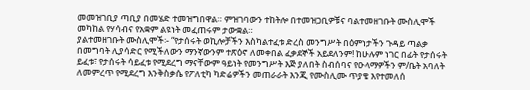መመዝገቢያ ጣቢያ በመሄድ ተመዝግበዋል። ምዝገባውን ተከትሎ በተመዝጋቢዎቹና ባልተመዘገቡት ሙስሊሞች መካከል የሃሳብና የአቋም ልዩነት መፈጠሩም ታውቋል።
ያልተመዘገቡት ሙስሊሞች፡- “የታሰሩት ወኪሎቻችን እስካልተፈቱ ድረስ መንግሥት በዕምነታችን ጉዳይ ጣልቃ በመግባት ሊያሳድር የሚችለውን ማንኛውንም ተጽዕኖ ለመቀበል ፈቃደኞች አይደለንም! ከሁሉም ነገር በፊት የታሰሩት ይፈቱ፣ የታሰሩት ሳይፈቱ የሚደረግ ማናቸውም ዓይነት የመንግሥት እጅ ያለበት ስብሰባና የዑላማዎችን ም/ቤት አባለት ለመምረጥ የሚደረግ እንቅስቃሴ የፖለቲካ ካድሬዎችን መጠራራት እንጂ የሙስሊሙ ጥያቄ እየተመለሰ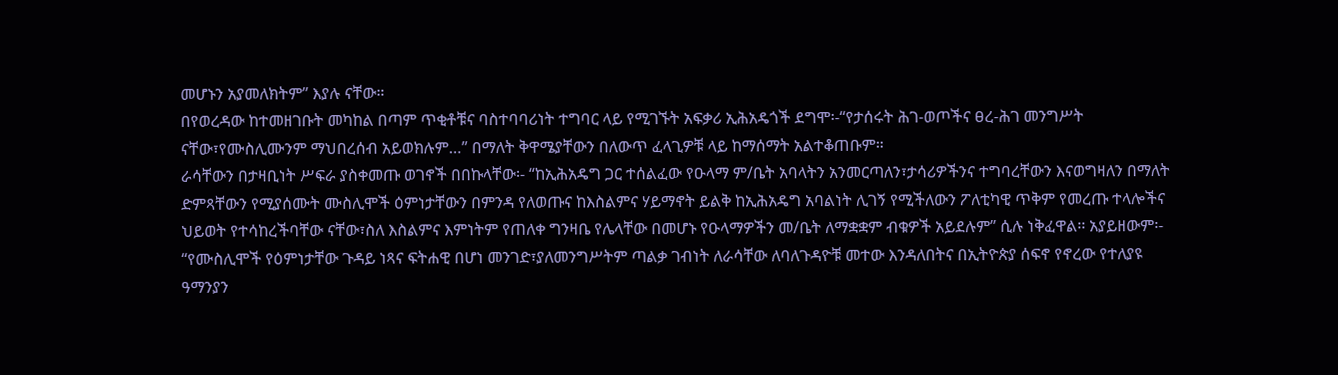መሆኑን አያመለክትም” እያሉ ናቸው።
በየወረዳው ከተመዘገቡት መካከል በጣም ጥቂቶቹና ባስተባባሪነት ተግባር ላይ የሚገኙት አፍቃሪ ኢሕአዴጎች ደግሞ፡-“የታሰሩት ሕገ-ወጦችና ፀረ-ሕገ መንግሥት ናቸው፣የሙስሊሙንም ማህበረሰብ አይወክሉም…” በማለት ቅዋሜያቸውን በለውጥ ፈላጊዎቹ ላይ ከማሰማት አልተቆጠቡም።
ራሳቸውን በታዛቢነት ሥፍራ ያስቀመጡ ወገኖች በበኩላቸው፡- “ከኢሕአዴግ ጋር ተሰልፈው የዑላማ ም/ቤት አባላትን አንመርጣለን፣ታሳሪዎችንና ተግባረቸውን እናወግዛለን በማለት ድምጻቸውን የሚያሰሙት ሙስሊሞች ዕምነታቸውን በምንዳ የለወጡና ከእስልምና ሃይማኖት ይልቅ ከኢሕአዴግ አባልነት ሊገኝ የሚችለውን ፖለቲካዊ ጥቅም የመረጡ ተላሎችና ህይወት የተሳከረችባቸው ናቸው፣ስለ እስልምና እምነትም የጠለቀ ግንዛቤ የሌላቸው በመሆኑ የዑላማዎችን መ/ቤት ለማቋቋም ብቁዎች አይደሉም” ሲሉ ነቅፈዋል፡፡ አያይዘውም፡- “የሙስሊሞች የዕምነታቸው ጉዳይ ነጻና ፍትሐዊ በሆነ መንገድ፣ያለመንግሥትም ጣልቃ ገብነት ለራሳቸው ለባለጉዳዮቹ መተው እንዳለበትና በኢትዮጵያ ሰፍኖ የኖረው የተለያዩ ዓማንያን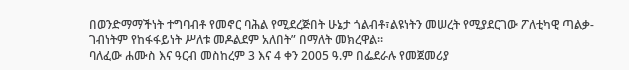በወንድማማችነት ተግባብቶ የመኖር ባሕል የሚደረጅበት ሁኔታ ጎልብቶ፣ልዩነትን መሠረት የሚያደርገው ፖለቲካዊ ጣልቃ-ገብነትም የከፋፋይነት ሥለቱ መዶልደም አለበት” በማለት መክረዋል።
ባለፈው ሐሙስ እና ዓርብ መስከረም 3 እና 4 ቀን 2005 ዓ.ም በፌደራሉ የመጀመሪያ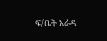ፍ/ቤት አራዳ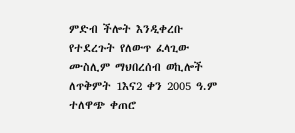ምድብ ችሎት እንዲቀረቡ የተደረጉት የለውጥ ፈላጊው ሙስሊም ማህበረሰብ ወኪሎች ለጥቅምት 1እና2 ቀን 2005 ዓ.ም ተለዋጭ ቀጠሮ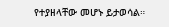የተያዘላቸው መሆኑ ይታወሳል።